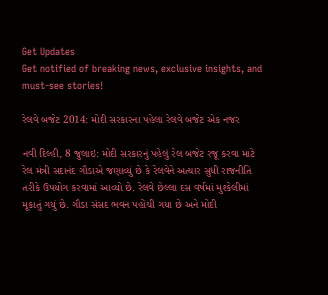Get Updates
Get notified of breaking news, exclusive insights, and must-see stories!

રેલવે બજેટ 2014: મોદી સરકારના પહેલા રેલવે બજેટ એક નજર

નવી દિલ્હી, 8 જુલાઇ: મોદી સરકારનું પહેલું રેલ બજેટ રજૂ કરવા માટે રેલ મંત્રી સદાનંદ ગૌડાએ જણાવ્યું છે કે રેલવેને અત્યાર સુધી રાજનીતિ તરીકે ઉપયોગ કરવામાં આવ્યો છે. રેલવે છેલ્લા દસ વર્ષમાં મુશ્કેલીમાં મૂકાતું ગયું છે. ગૌડા સંસદ ભવન પહોંચી ગયા છે અને મોદી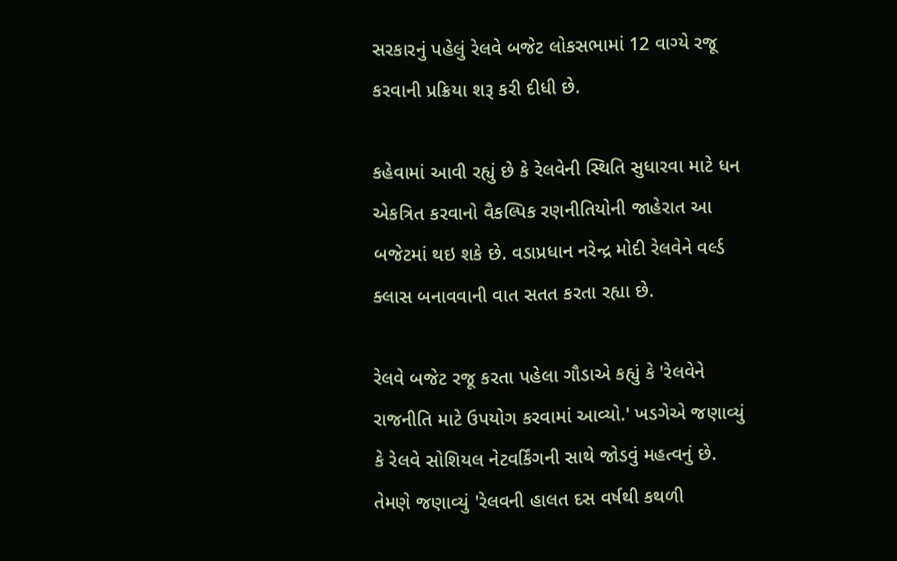સરકારનું પહેલું રેલવે બજેટ લોકસભામાં 12 વાગ્યે રજૂ કરવાની પ્રક્રિયા શરૂ કરી દીધી છે.

કહેવામાં આવી રહ્યું છે કે રેલવેની સ્થિતિ સુધારવા માટે ધન એકત્રિત કરવાનો વૈકલ્પિક રણનીતિયોની જાહેરાત આ બજેટમાં થઇ શકે છે. વડાપ્રધાન નરેન્દ્ર મોદી રેલવેને વર્લ્ડ ક્લાસ બનાવવાની વાત સતત કરતા રહ્યા છે.

રેલવે બજેટ રજૂ કરતા પહેલા ગૌડાએ કહ્યું કે 'રેલવેને રાજનીતિ માટે ઉપયોગ કરવામાં આવ્યો.' ખડગેએ જણાવ્યું કે રેલવે સોશિયલ નેટવર્કિંગની સાથે જોડવું મહત્વનું છે. તેમણે જણાવ્યું 'રેલવની હાલત દસ વર્ષથી કથળી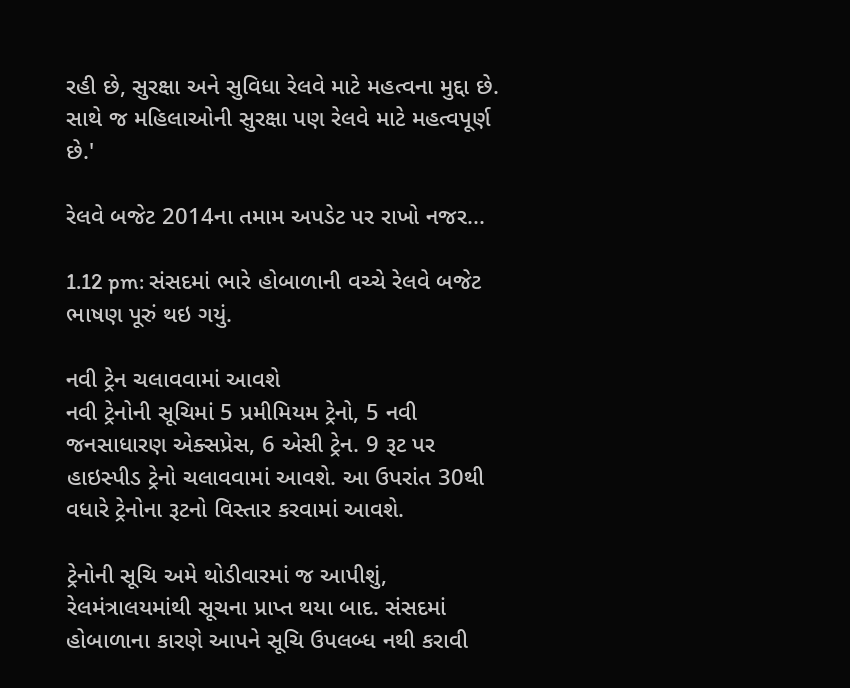રહી છે, સુરક્ષા અને સુવિધા રેલવે માટે મહત્વના મુદ્દા છે. સાથે જ મહિલાઓની સુરક્ષા પણ રેલવે માટે મહત્વપૂર્ણ છે.'

રેલવે બજેટ 2014ના તમામ અપડેટ પર રાખો નજર...

1.12 pm: સંસદમાં ભારે હોબાળાની વચ્ચે રેલવે બજેટ ભાષણ પૂરું થઇ ગયું.

નવી ટ્રેન ચલાવવામાં આવશે
નવી ટ્રેનોની સૂચિમાં 5 પ્રમીમિયમ ટ્રેનો, 5 નવી જનસાધારણ એક્સપ્રેસ, 6 એસી ટ્રેન. 9 રૂટ પર હાઇસ્પીડ ટ્રેનો ચલાવવામાં આવશે. આ ઉપરાંત 30થી વધારે ટ્રેનોના રૂટનો વિસ્તાર કરવામાં આવશે.

ટ્રેનોની સૂચિ અમે થોડીવારમાં જ આપીશું, રેલમંત્રાલયમાંથી સૂચના પ્રાપ્ત થયા બાદ. સંસદમાં હોબાળાના કારણે આપને સૂચિ ઉપલબ્ધ નથી કરાવી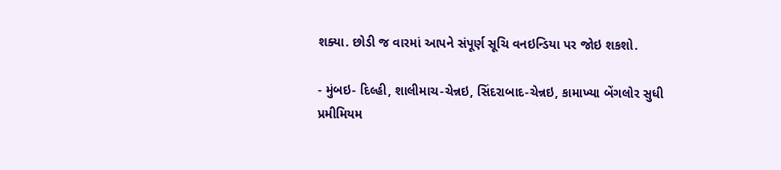શક્યા. છોડી જ વારમાં આપને સંપૂર્ણ સૂચિ વનઇન્ડિયા પર જોઇ શકશો.

- મુંબઇ- દિલ્હી, શાલીમાચ-ચેન્નઇ, સિંદરાબાદ-ચેન્નઇ, કામાખ્યા બેંગલોર સુધી પ્રમીમિયમ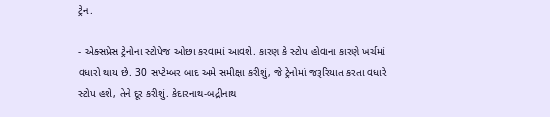ટ્રેન.

- એક્સપ્રેસ ટ્રેનોના સ્ટોપેજ ઓછા કરવામાં આવશે. કારણ કે સ્ટોપ હોવાના કારણે ખર્ચમાં વધારો થાય છે. 30 સપ્ટેમ્બર બાદ અમે સમીક્ષા કરીશું, જે ટ્રેનોમાં જરૂરિયાત કરતા વધારે સ્ટોપ હશે, તેને દૂર કરીશું. કેદારનાથ-બદ્રીનાથ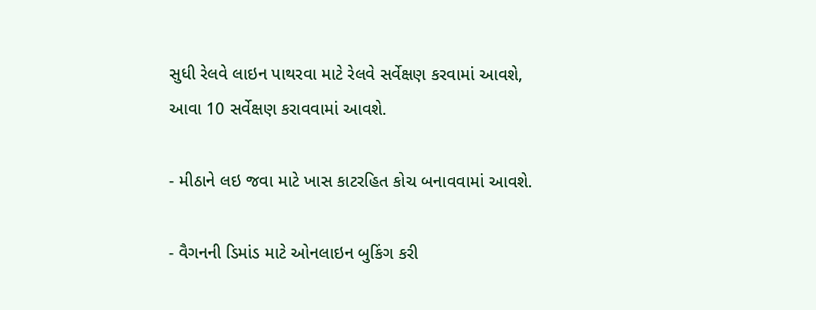સુધી રેલવે લાઇન પાથરવા માટે રેલવે સર્વેક્ષણ કરવામાં આવશે, આવા 10 સર્વેક્ષણ કરાવવામાં આવશે.

- મીઠાને લઇ જવા માટે ખાસ કાટરહિત કોચ બનાવવામાં આવશે.

- વૈગનની ડિમાંડ માટે ઓનલાઇન બુકિંગ કરી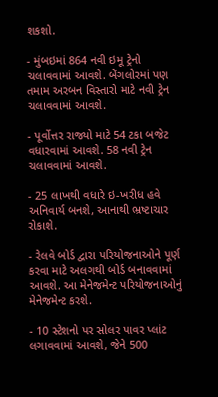શકશો.

- મુંબઇમાં 864 નવી ઇમૂ ટ્રેનો ચલાવવામાં આવશે. બેંગલોરમાં પણ તમામ અરબન વિસ્તારો માટે નવી ટ્રેન ચલાવવામાં આવશે.

- પૂર્વોત્તર રાજ્યો માટે 54 ટકા બજેટ વધારવામાં આવશે. 58 નવી ટ્રેન ચલાવવામાં આવશે.

- 25 લાખથી વધારે ઇ-ખરીધ હવે અનિવાર્ય બનશે, આનાથી ભ્રષ્ટાચાર રોકાશે.

- રેલવે બોર્ડ દ્વારા પરિયોજનાઓને પૂર્ણ કરવા માટે અલગથી બોર્ડ બનાવવામાં આવશે. આ મેનેજમેન્ટ પરિયોજનાઓનું મેનેજમેન્ટ કરશે.

- 10 સ્ટેશનો પર સોલર પાવર પ્લાંટ લગાવવામાં આવશે, જેને 500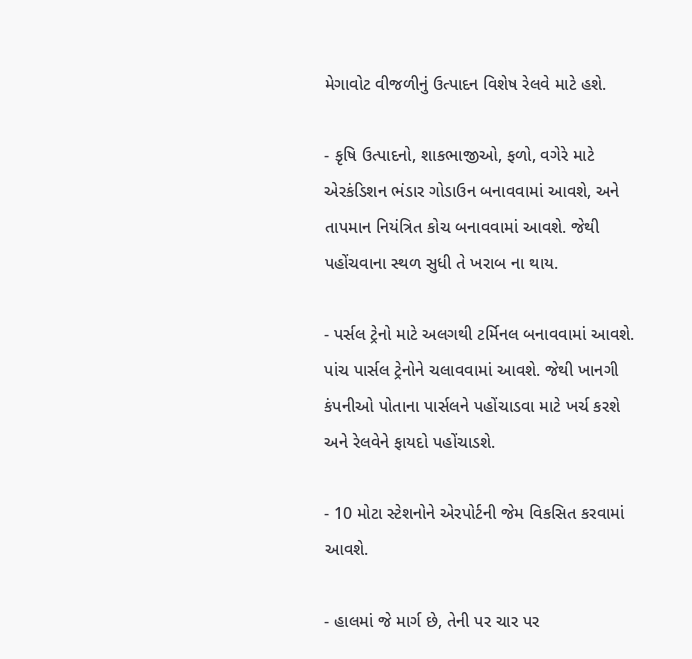મેગાવોટ વીજળીનું ઉત્પાદન વિશેષ રેલવે માટે હશે.

- કૃષિ ઉત્પાદનો, શાકભાજીઓ, ફળો, વગેરે માટે એરકંડિશન ભંડાર ગોડાઉન બનાવવામાં આવશે, અને તાપમાન નિયંત્રિત કોચ બનાવવામાં આવશે. જેથી પહોંચવાના સ્થળ સુધી તે ખરાબ ના થાય.

- પર્સલ ટ્રેનો માટે અલગથી ટર્મિનલ બનાવવામાં આવશે. પાંચ પાર્સલ ટ્રેનોને ચલાવવામાં આવશે. જેથી ખાનગી કંપનીઓ પોતાના પાર્સલને પહોંચાડવા માટે ખર્ચ કરશે અને રેલવેને ફાયદો પહોંચાડશે.

- 10 મોટા સ્ટેશનોને એરપોર્ટની જેમ વિકસિત કરવામાં આવશે.

- હાલમાં જે માર્ગ છે, તેની પર ચાર પર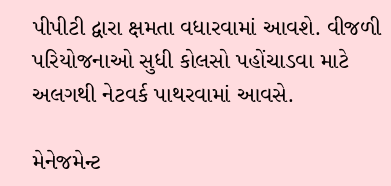પીપીટી દ્વારા ક્ષમતા વધારવામાં આવશે. વીજળી પરિયોજનાઓ સુધી કોલસો પહોંચાડવા માટે અલગથી નેટવર્ક પાથરવામાં આવસે.

મેનેજમેન્ટ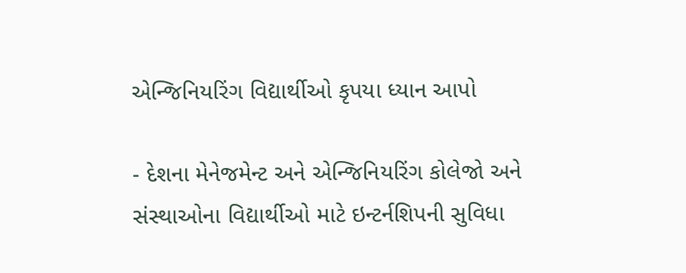એન્જિનિયરિંગ વિદ્યાર્થીઓ કૃપયા ધ્યાન આપો

- દેશના મેનેજમેન્ટ અને એન્જિનિયરિંગ કોલેજો અને સંસ્થાઓના વિદ્યાર્થીઓ માટે ઇન્ટર્નશિપની સુવિધા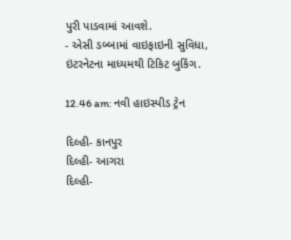પુરી પાડવામાં આવશે.
- એસી ડબ્બામાં વાઇફાઇની સુવિધા, ઇંટરનેટના માધ્યમથી ટિકિટ બુકિંગ.

12.46 am: નવી હાઇસ્પીડ ટ્રેન

દિલ્હી- કાનપુર
દિલ્હી- આગરા
દિલ્હી-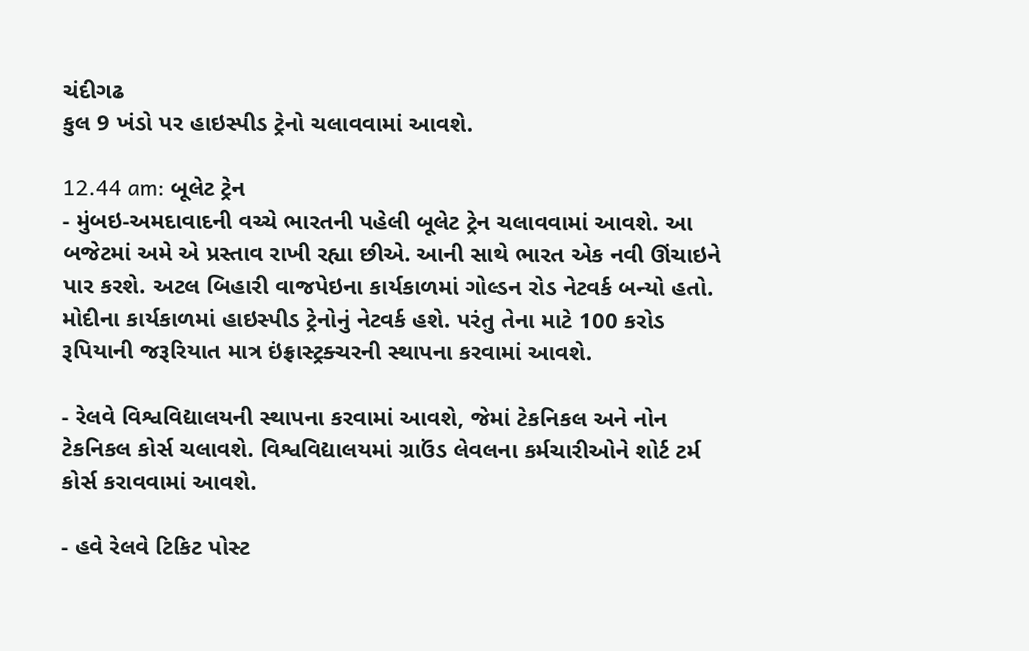ચંદીગઢ
કુલ 9 ખંડો પર હાઇસ્પીડ ટ્રેનો ચલાવવામાં આવશે.

12.44 am: બૂલેટ ટ્રેન
- મુંબઇ-અમદાવાદની વચ્ચે ભારતની પહેલી બૂલેટ ટ્રેન ચલાવવામાં આવશે. આ બજેટમાં અમે એ પ્રસ્તાવ રાખી રહ્યા છીએ. આની સાથે ભારત એક નવી ઊંચાઇને પાર કરશે. અટલ બિહારી વાજપેઇના કાર્યકાળમાં ગોલ્ડન રોડ નેટવર્ક બન્યો હતો. મોદીના કાર્યકાળમાં હાઇસ્પીડ ટ્રેનોનું નેટવર્ક હશે. પરંતુ તેના માટે 100 કરોડ રૂપિયાની જરૂરિયાત માત્ર ઇંફ્રાસ્ટ્રક્ચરની સ્થાપના કરવામાં આવશે.

- રેલવે વિશ્વવિદ્યાલયની સ્થાપના કરવામાં આવશે, જેમાં ટેકનિકલ અને નોન ટેકનિકલ કોર્સ ચલાવશે. વિશ્વવિદ્યાલયમાં ગ્રાઉંડ લેવલના કર્મચારીઓને શોર્ટ ટર્મ કોર્સ કરાવવામાં આવશે.

- હવે રેલવે ટિકિટ પોસ્ટ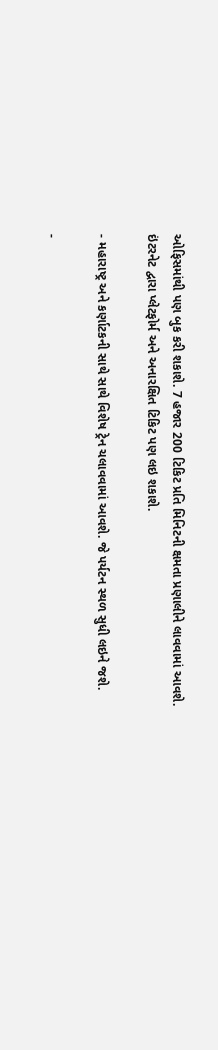ઓફિસમાંથી પણ બુક કરી શકાશે. 7 હજાર 200 ટિકિટ પ્રતિ મિનિટની ક્ષમતા પ્રણાલીને લાવવામાં આવશે. ઇંટરનેટ દ્વારા પ્લેટફોર્મ અને અનારક્ષિત ટિકિટ પણ લઇ શકાશે.

- મહારાષ્ટ્ર અને કર્ણાટકની સાથે સાથે વિશેષ ટ્રેન ચલાવવામાં આવશે. જે પર્યટન સ્થળ સુધી લઇને જશે.

-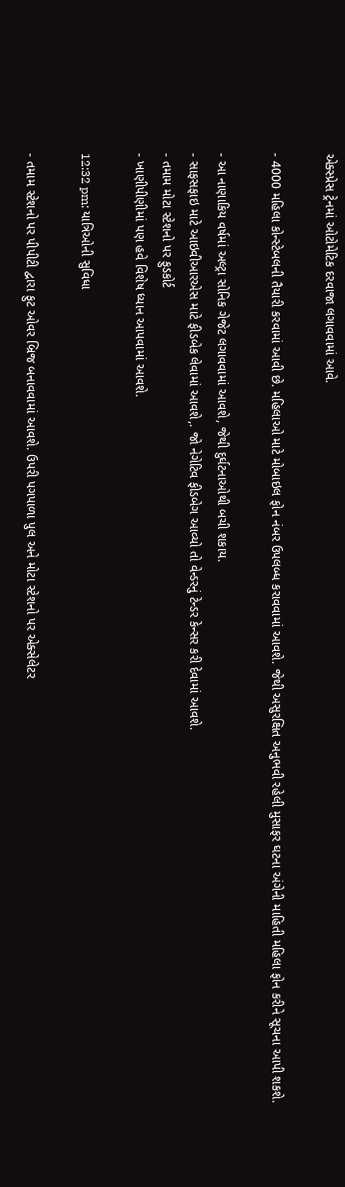એક્સ્પ્રેસ ટ્રેનમાં ઓટોમેટિક દરવાજા લગાવવામાં આવે.

- 4000 મહિલા કોન્સ્ટેબલની તૈયારી કરવામાં આવી છે. મહિલાઓ માટે મોબાઇલ ફોન નંબર ઉપલબ્ધ કરાવવામાં આવશે. જેથી અસુરક્ષિત અનુભવી રહેલી મુસાફર ઘટના અંગેની માહિતી મહિલા ફોન કરીને સૂચના આપી શકશે.

- આ નાણાકિય વર્ષમાં અલ્ટ્રા સોનિક ગેજેટ લગાવવામાં આવશે, જેથી દુર્ઘટનાઓથી બચી શકાય.
- સાફસફાઇ માટે આઇવીઆરએસ માટે ફીડબેક લેવામાં આવશે,. જો નેગેટિવ ફીડબેગ આવ્યો તો વેન્ડરનું ટેન્ડર કેન્સર કરી દેવામાં આવશે.
- તમામ મોટા સ્ટેશનો પર ફુડકોર્ટ
- ખાણીપીણીમાં પણ હવે વિશેષ ધ્યાન આપવામાં આવશે.

12:32 pm: યાત્રિઓની સુવિધા

- તમામ સ્ટેશનો પર પીપીટી દ્વારા ફુટ ઓવર બ્રિજ બનાવવામાં આવશે. ઉપરી પગપાળા પુલ અને મોટા સ્ટેશનો પર એક્સેલેટર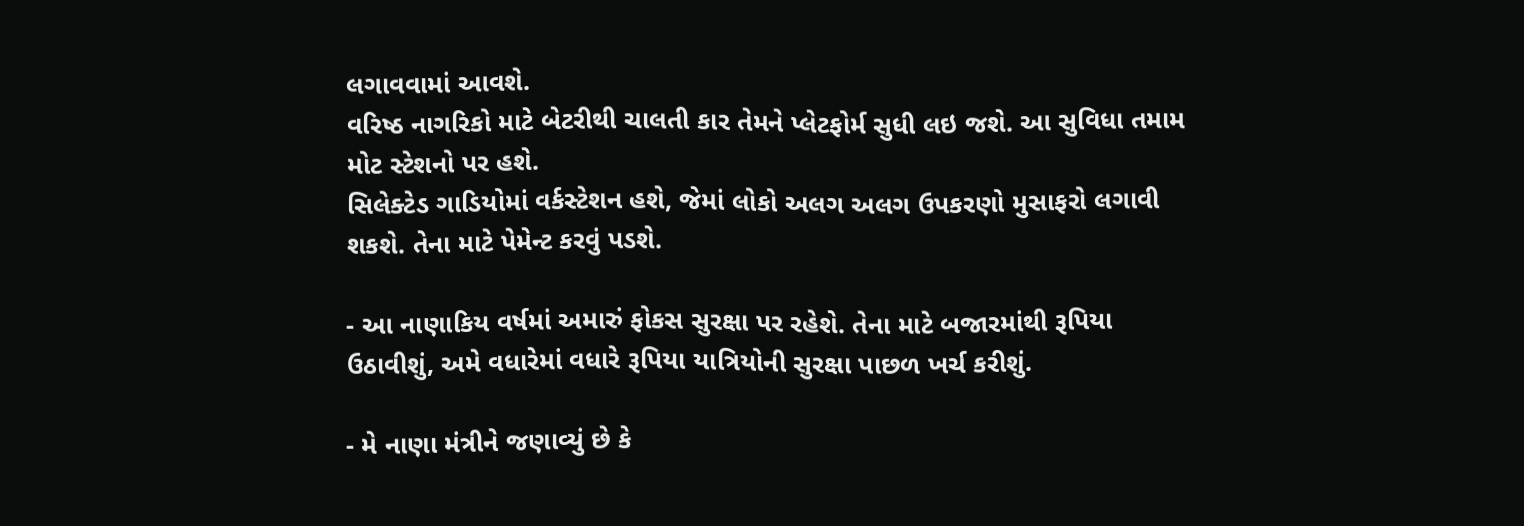લગાવવામાં આવશે.
વરિષ્ઠ નાગરિકો માટે બેટરીથી ચાલતી કાર તેમને પ્લેટફોર્મ સુધી લઇ જશે. આ સુવિધા તમામ મોટ સ્ટેશનો પર હશે.
સિલેક્ટેડ ગાડિયોમાં વર્કસ્ટેશન હશે, જેમાં લોકો અલગ અલગ ઉપકરણો મુસાફરો લગાવી શકશે. તેના માટે પેમેન્ટ કરવું પડશે.

- આ નાણાકિય વર્ષમાં અમારું ફોકસ સુરક્ષા પર રહેશે. તેના માટે બજારમાંથી રૂપિયા ઉઠાવીશું, અમે વધારેમાં વધારે રૂપિયા યાત્રિયોની સુરક્ષા પાછળ ખર્ચ કરીશું.

- મે નાણા મંત્રીને જણાવ્યું છે કે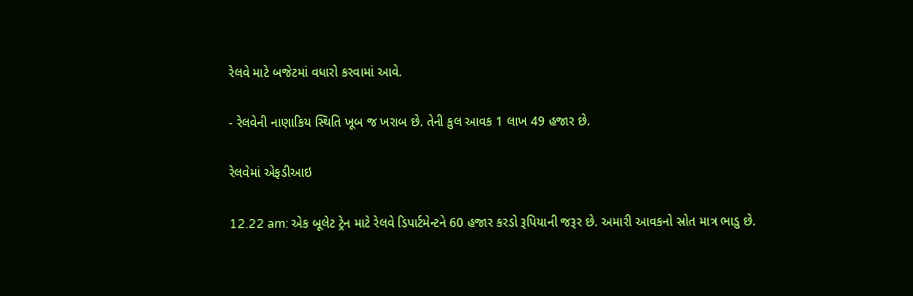રેલવે માટે બજેટમાં વધારો કરવામાં આવે.

- રેલવેની નાણાકિય સ્થિતિ ખૂબ જ ખરાબ છે. તેની કુલ આવક 1 લાખ 49 હજાર છે.

રેલવેમાં એફડીઆઇ

12.22 am: એક બૂલેટ ટ્રેન માટે રેલવે ડિપાર્ટમેન્ટને 60 હજાર કરડો રૂપિયાની જરૂર છે. અમારી આવકનો સ્રોત માત્ર ભાડુ છે.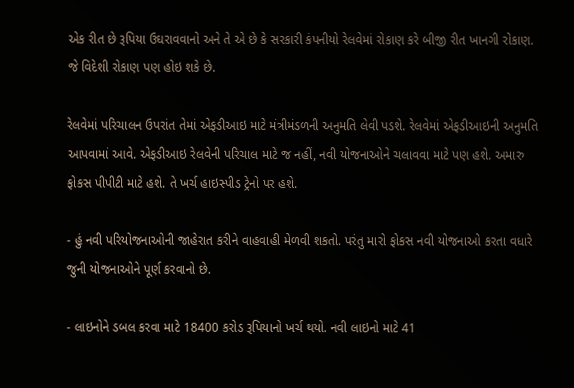એક રીત છે રૂપિયા ઉઘરાવવાનો અને તે એ છે કે સરકારી કંપનીયો રેલવેમાં રોકાણ કરે બીજી રીત ખાનગી રોકાણ. જે વિદેશી રોકાણ પણ હોઇ શકે છે.

રેલવેમાં પરિચાલન ઉપરાંત તેમાં એફડીઆઇ માટે મંત્રીમંડળની અનુમતિ લેવી પડશે. રેલવેમાં એફડીઆઇની અનુમતિ આપવામાં આવે. એફડીઆઇ રેલવેની પરિચાલ માટે જ નહીં, નવી યોજનાઓને ચલાવવા માટે પણ હશે. અમારુ ફોકસ પીપીટી માટે હશે. તે ખર્ચ હાઇસ્પીડ ટ્રેનો પર હશે.

- હું નવી પરિયોજનાઓની જાહેરાત કરીને વાહવાહી મેળવી શકતો. પરંતુ મારો ફોકસ નવી યોજનાઓ કરતા વધારે જુની યોજનાઓને પૂર્ણ કરવાનો છે.

- લાઇનોને ડબલ કરવા માટે 18400 કરોડ રૂપિયાનો ખર્ચ થયો. નવી લાઇનો માટે 41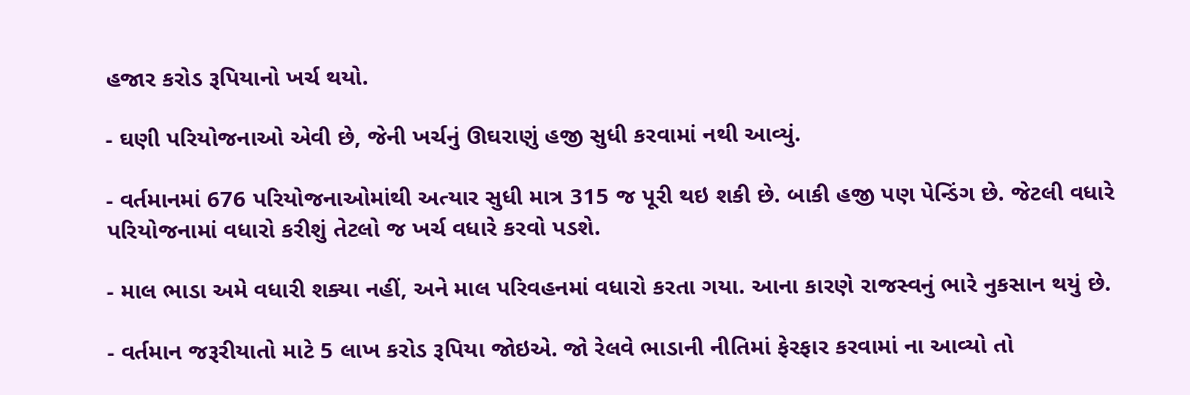હજાર કરોડ રૂપિયાનો ખર્ચ થયો.

- ઘણી પરિયોજનાઓ એવી છે, જેની ખર્ચનું ઊઘરાણું હજી સુધી કરવામાં નથી આવ્યું.

- વર્તમાનમાં 676 પરિયોજનાઓમાંથી અત્યાર સુધી માત્ર 315 જ પૂરી થઇ શકી છે. બાકી હજી પણ પેન્ડિંગ છે. જેટલી વધારે પરિયોજનામાં વધારો કરીશું તેટલો જ ખર્ચ વધારે કરવો પડશે.

- માલ ભાડા અમે વધારી શક્યા નહીં, અને માલ પરિવહનમાં વધારો કરતા ગયા. આના કારણે રાજસ્વનું ભારે નુકસાન થયું છે.

- વર્તમાન જરૂરીયાતો માટે 5 લાખ કરોડ રૂપિયા જોઇએ. જો રેલવે ભાડાની નીતિમાં ફેરફાર કરવામાં ના આવ્યો તો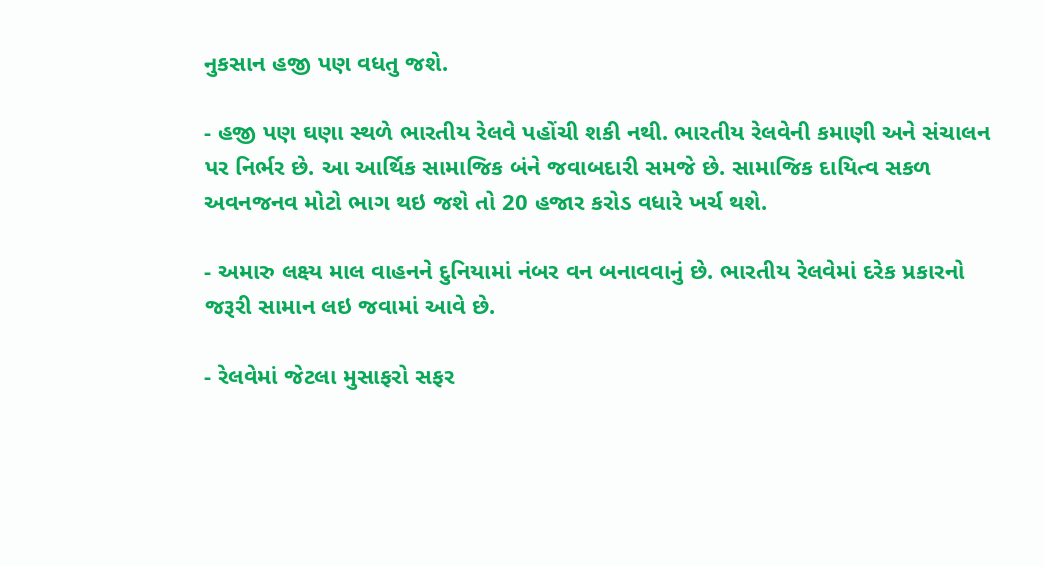નુકસાન હજી પણ વધતુ જશે.

- હજી પણ ઘણા સ્થળે ભારતીય રેલવે પહોંચી શકી નથી. ભારતીય રેલવેની કમાણી અને સંચાલન પર નિર્ભર છે. આ આર્થિક સામાજિક બંને જવાબદારી સમજે છે. સામાજિક દાયિત્વ સકળ અવનજનવ મોટો ભાગ થઇ જશે તો 20 હજાર કરોડ વધારે ખર્ચ થશે.

- અમારુ લક્ષ્ય માલ વાહનને દુનિયામાં નંબર વન બનાવવાનું છે. ભારતીય રેલવેમાં દરેક પ્રકારનો જરૂરી સામાન લઇ જવામાં આવે છે.

- રેલવેમાં જેટલા મુસાફરો સફર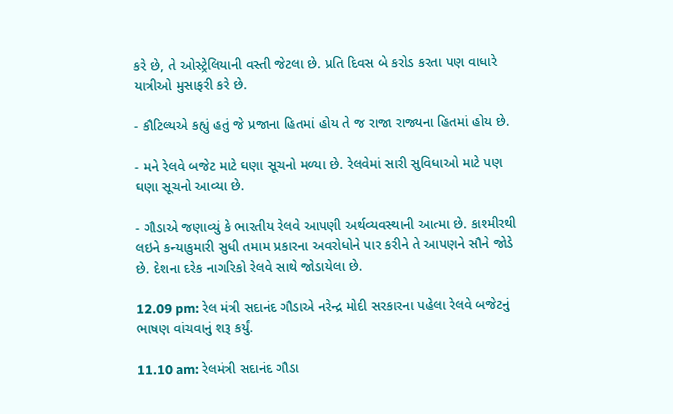કરે છે, તે ઓસ્ટ્રેલિયાની વસ્તી જેટલા છે. પ્રતિ દિવસ બે કરોડ કરતા પણ વાધારે યાત્રીઓ મુસાફરી કરે છે.

- કૌટિલ્યએ કહ્યું હતું જે પ્રજાના હિતમાં હોય તે જ રાજા રાજ્યના હિતમાં હોય છે.

- મને રેલવે બજેટ માટે ઘણા સૂચનો મળ્યા છે. રેલવેમાં સારી સુવિધાઓ માટે પણ ઘણા સૂચનો આવ્યા છે.

- ગૌડાએ જણાવ્યું કે ભારતીય રેલવે આપણી અર્થવ્યવસ્થાની આત્મા છે. કાશ્મીરથી લઇને કન્યાકુમારી સુધી તમામ પ્રકારના અવરોધોને પાર કરીને તે આપણને સૌને જોડે છે. દેશના દરેક નાગરિકો રેલવે સાથે જોડાયેલા છે.

12.09 pm: રેલ મંત્રી સદાનંદ ગૌડાએ નરેન્દ્ર મોદી સરકારના પહેલા રેલવે બજેટનું ભાષણ વાંચવાનું શરૂ કર્યું.

11.10 am: રેલમંત્રી સદાનંદ ગૌડા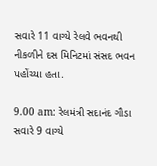સવારે 11 વાગ્યે રેલવે ભવનથી નીકળીને દસ મિનિટમાં સંસદ ભવન પહોંચ્યા હતા.

9.00 am: રેલમંત્રી સદાનંદ ગૌડા સવારે 9 વાગ્યે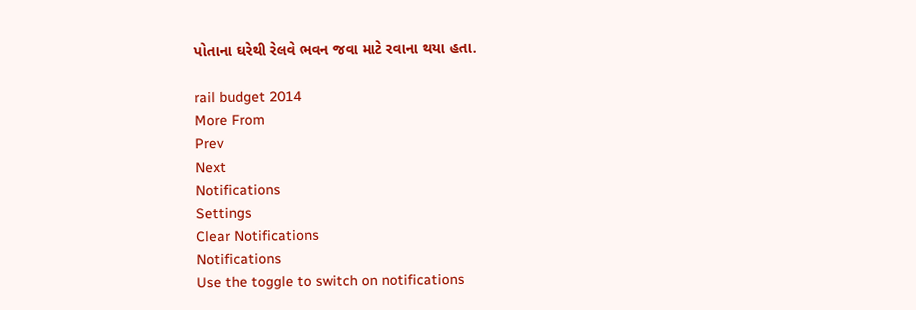પોતાના ઘરેથી રેલવે ભવન જવા માટે રવાના થયા હતા.

rail budget 2014
More From
Prev
Next
Notifications
Settings
Clear Notifications
Notifications
Use the toggle to switch on notifications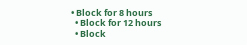• Block for 8 hours
  • Block for 12 hours
  • Block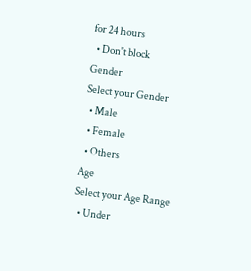for 24 hours
  • Don't block
Gender
Select your Gender
  • Male
  • Female
  • Others
Age
Select your Age Range
  • Under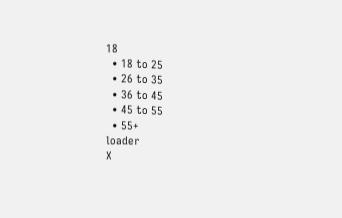18
  • 18 to 25
  • 26 to 35
  • 36 to 45
  • 45 to 55
  • 55+
loader
X